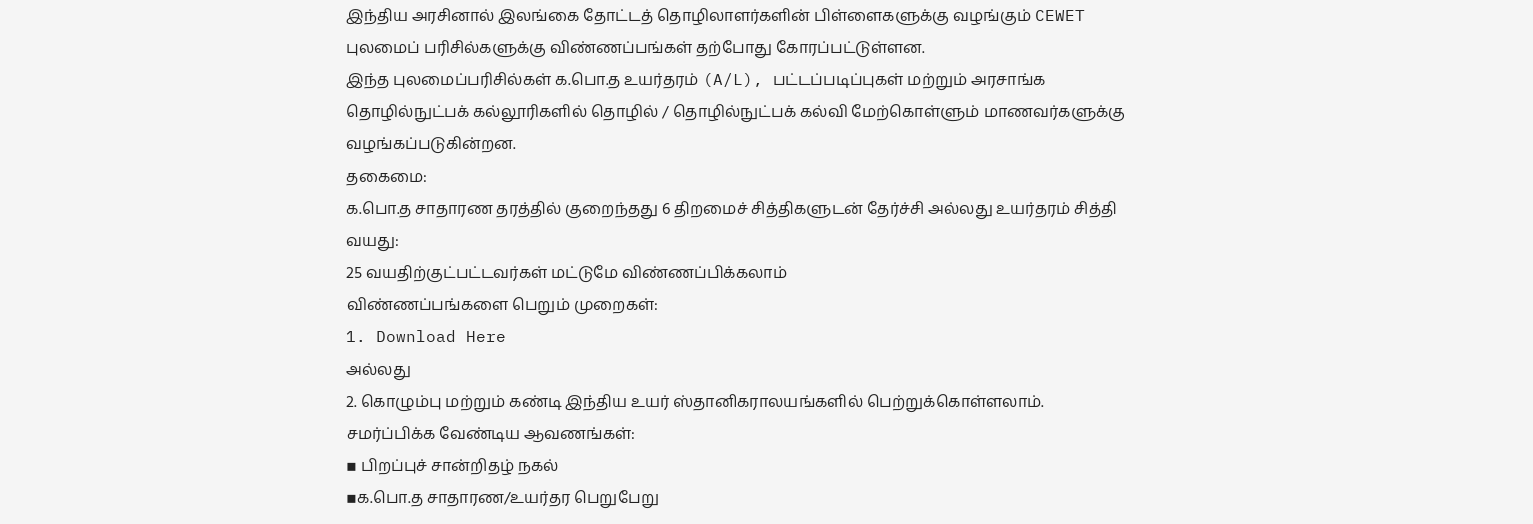இந்திய அரசினால் இலங்கை தோட்டத் தொழிலாளர்களின் பிள்ளைகளுக்கு வழங்கும் CEWET புலமைப் பரிசில்களுக்கு விண்ணப்பங்கள் தற்போது கோரப்பட்டுள்ளன.
இந்த புலமைப்பரிசில்கள் க.பொ.த உயர்தரம் (A/L), பட்டப்படிப்புகள் மற்றும் அரசாங்க தொழில்நுட்பக் கல்லூரிகளில் தொழில் / தொழில்நுட்பக் கல்வி மேற்கொள்ளும் மாணவர்களுக்கு வழங்கப்படுகின்றன.
தகைமை:
க.பொ.த சாதாரண தரத்தில் குறைந்தது 6 திறமைச் சித்திகளுடன் தேர்ச்சி அல்லது உயர்தரம் சித்தி
வயது:
25 வயதிற்குட்பட்டவர்கள் மட்டுமே விண்ணப்பிக்கலாம்
விண்ணப்பங்களை பெறும் முறைகள்:
1. Download Here
அல்லது
2. கொழும்பு மற்றும் கண்டி இந்திய உயர் ஸ்தானிகராலயங்களில் பெற்றுக்கொள்ளலாம்.
சமர்ப்பிக்க வேண்டிய ஆவணங்கள்:
▪ பிறப்புச் சான்றிதழ் நகல்
▪க.பொ.த சாதாரண/உயர்தர பெறுபேறு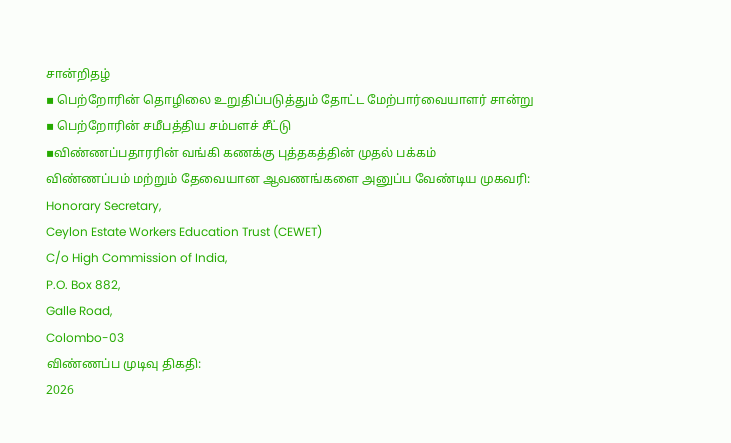சான்றிதழ்
▪ பெற்றோரின் தொழிலை உறுதிப்படுத்தும் தோட்ட மேற்பார்வையாளர் சான்று
▪ பெற்றோரின் சமீபத்திய சம்பளச் சீட்டு
▪விண்ணப்பதாரரின் வங்கி கணக்கு புத்தகத்தின் முதல் பக்கம்
விண்ணப்பம் மற்றும் தேவையான ஆவணங்களை அனுப்ப வேண்டிய முகவரி:
Honorary Secretary,
Ceylon Estate Workers Education Trust (CEWET)
C/o High Commission of India,
P.O. Box 882,
Galle Road,
Colombo-03
விண்ணப்ப முடிவு திகதி:
2026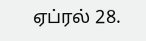ஏப்ரல் 28.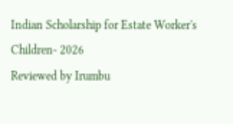Indian Scholarship for Estate Worker's Children- 2026
Reviewed by Irumbu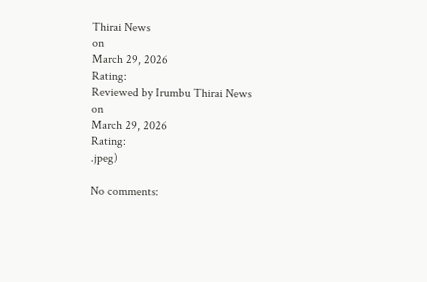Thirai News
on
March 29, 2026
Rating:
Reviewed by Irumbu Thirai News
on
March 29, 2026
Rating:
.jpeg)

No comments: